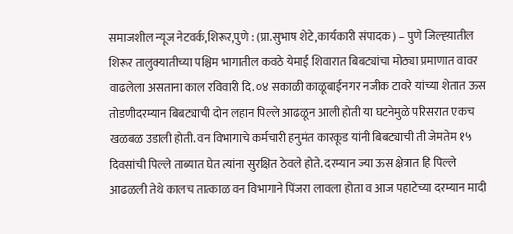समाजशील न्यूज नेटवर्क,शिरूर,पुणे : (प्रा.सुभाष शेटे,कार्यकारी संपादक) – पुणे जिल्ह्य़ातील शिरूर तालुक्यातीच्या पश्चिम भागातील कवठे येमाई शिवारात बिबट्यांचा मोठ्या प्रमाणात वावर वाढलेला असताना काल रविवारी दि. ०४ सकाळी काळूबाईनगर नजीक टावरे यांच्या शेतात ऊस तोडणीदरम्यान बिबट्याची दोन लहान पिल्ले आढळून आली होती या घटनेमुळे परिसरात एकच खळबळ उडाली होती. वन विभागाचे कर्मचारी हनुमंत कारकूड यांनी बिबट्याची ती जेमतेम १५ दिवसांची पिल्ले ताब्यात घेत त्यांना सुरक्षित ठेवले होते. दरम्यान ज्या ऊस क्षेत्रात हि पिल्ले आढळली तेथे कालच तात्काळ वन विभागाने पिंजरा लावला होता व आज पहाटेच्या दरम्यान मादी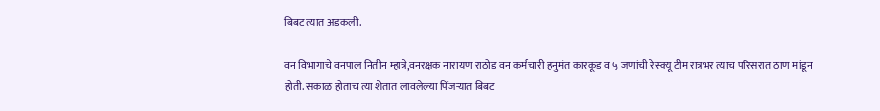बिबट त्यात अडकली.

वन विभागाचे वनपाल नितीन म्हात्रे,वनरक्षक नारायण राठोड वन कर्मचारी हनुमंत कारकूड व ५ जणांची रेस्क्यू टीम रात्रभर त्याच परिसरात ठाण मांडून होती. सकाळ होताच त्या शेतात लावलेल्या पिंजऱ्यात बिबट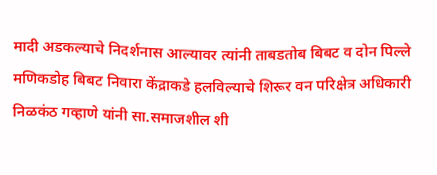मादी अडकल्याचे निदर्शनास आल्यावर त्यांनी ताबडतोब बिबट व दोन पिल्ले मणिकडोह बिबट निवारा केंद्राकडे हलविल्याचे शिरूर वन परिक्षेत्र अधिकारी निळकंठ गव्हाणे यांनी सा.समाजशील शी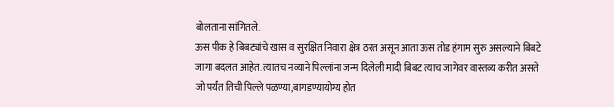बोलताना सांगितले.
ऊस पीक हे बिबट्यांचे खास व सुरक्षित निवारा क्षेत्र ठरत असून आता ऊस तोड हंगाम सुरु असल्याने बिबटे जागा बदलत आहेत. त्यातच नव्याने पिल्लांना जन्म दिलेली मादी बिबट त्याच जागेवर वास्तव्य करीत असते जो पर्यंत तिची पिल्ले पळण्या,बागडण्यायोग्य होत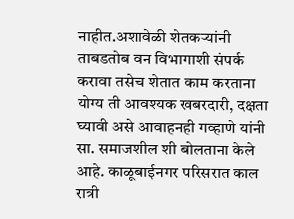नाहीत.अशावेळी शेतकऱ्यांनी ताबडतोब वन विभागाशी संपर्क करावा तसेच शेतात काम करताना योग्य ती आवश्यक खबरदारी, दक्षता घ्यावी असे आवाहनही गव्हाणे यांनी सा. समाजशील शी बोलताना केले आहे. काळूबाईनगर परिसरात काल रात्री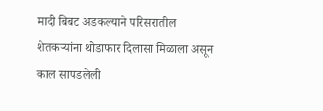मादी बिबट अडकल्याने परिसरातील शेतकऱ्यांना थोडाफार दिलासा मिळाला असून काल सापडलेली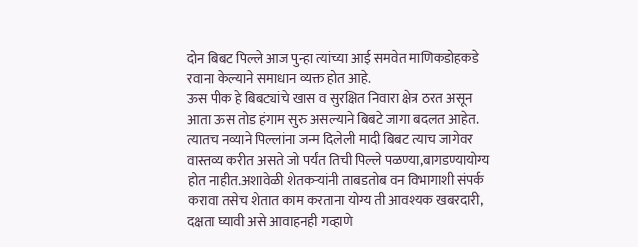दोन बिबट पिल्ले आज पुन्हा त्यांच्या आई समवेत माणिकडोहकडे रवाना केल्याने समाधान व्यक्त होत आहे.
ऊस पीक हे बिबट्यांचे खास व सुरक्षित निवारा क्षेत्र ठरत असून आता ऊस तोड हंगाम सुरु असल्याने बिबटे जागा बदलत आहेत. त्यातच नव्याने पिल्लांना जन्म दिलेली मादी बिबट त्याच जागेवर वास्तव्य करीत असते जो पर्यंत तिची पिल्ले पळण्या,बागडण्यायोग्य होत नाहीत.अशावेळी शेतकऱ्यांनी ताबडतोब वन विभागाशी संपर्क करावा तसेच शेतात काम करताना योग्य ती आवश्यक खबरदारी, दक्षता घ्यावी असे आवाहनही गव्हाणे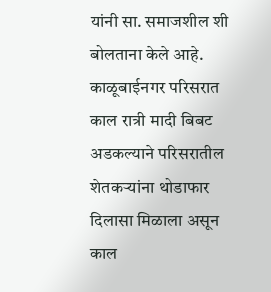यांनी सा. समाजशील शी बोलताना केले आहे. काळूबाईनगर परिसरात काल रात्री मादी बिबट अडकल्याने परिसरातील शेतकऱ्यांना थोडाफार दिलासा मिळाला असून काल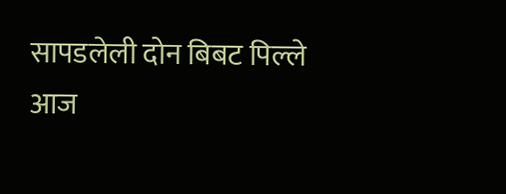सापडलेली दोन बिबट पिल्ले आज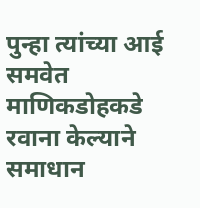पुन्हा त्यांच्या आई समवेत माणिकडोहकडे रवाना केल्याने समाधान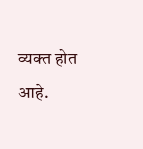व्यक्त होत आहे.